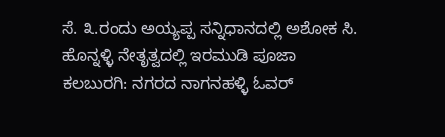ಸೆ. ೩.ರಂದು ಅಯ್ಯಪ್ಪ ಸನ್ನಿಧಾನದಲ್ಲಿ ಅಶೋಕ ಸಿ. ಹೊನ್ನಳ್ಳಿ ನೇತೃತ್ವದಲ್ಲಿ ಇರಮುಡಿ ಪೂಜಾ
ಕಲಬುರಗಿ: ನಗರದ ನಾಗನಹಳ್ಳಿ ಓವರ್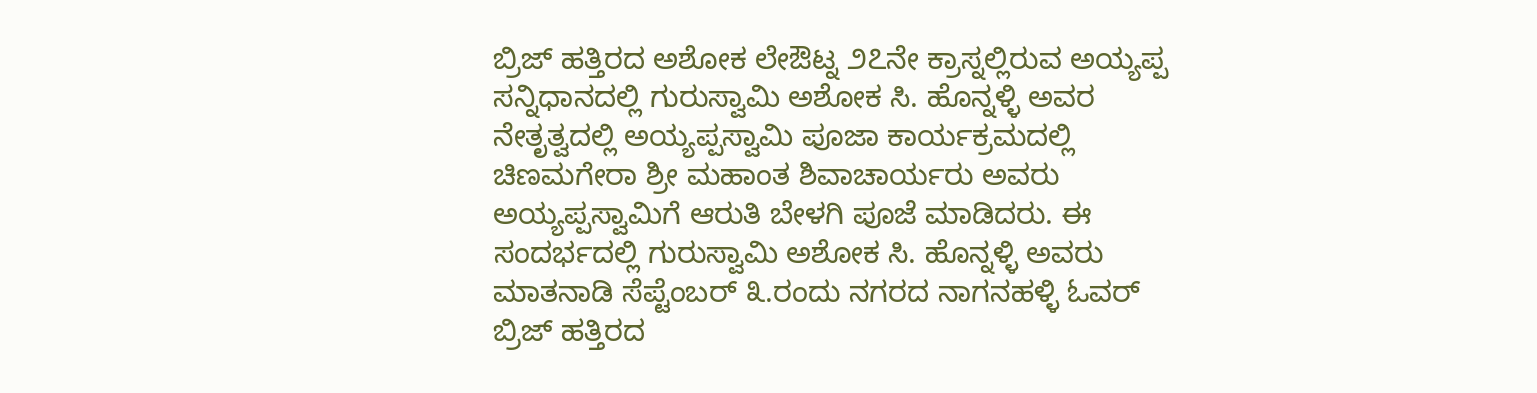ಬ್ರಿಜ್ ಹತ್ತಿರದ ಅಶೋಕ ಲೇಔಟ್ನ ೨೭ನೇ ಕ್ರಾಸ್ನಲ್ಲಿರುವ ಅಯ್ಯಪ್ಪ ಸನ್ನಿಧಾನದಲ್ಲಿ ಗುರುಸ್ವಾಮಿ ಅಶೋಕ ಸಿ. ಹೊನ್ನಳ್ಳಿ ಅವರ ನೇತೃತ್ವದಲ್ಲಿ ಅಯ್ಯಪ್ಪಸ್ವಾಮಿ ಪೂಜಾ ಕಾರ್ಯಕ್ರಮದಲ್ಲಿ ಚಿಣಮಗೇರಾ ಶ್ರೀ ಮಹಾಂತ ಶಿವಾಚಾರ್ಯರು ಅವರು ಅಯ್ಯಪ್ಪಸ್ವಾಮಿಗೆ ಆರುತಿ ಬೇಳಗಿ ಪೂಜೆ ಮಾಡಿದರು. ಈ ಸಂದರ್ಭದಲ್ಲಿ ಗುರುಸ್ವಾಮಿ ಅಶೋಕ ಸಿ. ಹೊನ್ನಳ್ಳಿ ಅವರು ಮಾತನಾಡಿ ಸೆಪ್ಟೆಂಬರ್ ೩.ರಂದು ನಗರದ ನಾಗನಹಳ್ಳಿ ಓವರ್ ಬ್ರಿಜ್ ಹತ್ತಿರದ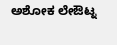ಅಶೋಕ ಲೇಔಟ್ನ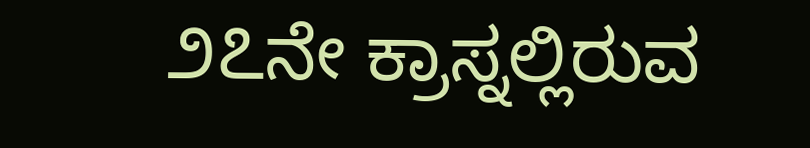೨೭ನೇ ಕ್ರಾಸ್ನಲ್ಲಿರುವ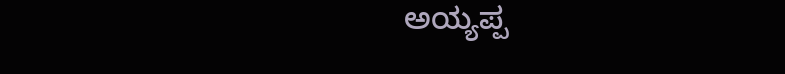ಅಯ್ಯಪ್ಪ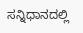ಸನ್ನಿಧಾನದಲ್ಲಿ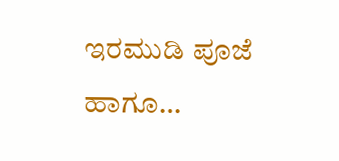ಇರಮುಡಿ ಪೂಜೆ ಹಾಗೂ…